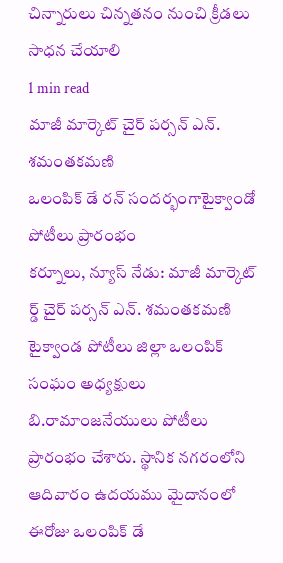చిన్నారులు చిన్నతనం నుంచి క్రీడలు సాధన చేయాలి
1 min read
మాజీ మార్కెట్ చైర్ పర్సన్ ఎన్. శమంతకమణి
ఒలంపిక్ డే రన్ సందర్భంగాటైక్వాండో పోటీలు ప్రారంభం
కర్నూలు, న్యూస్ నేడు: మాజీ మార్కెట్ ర్డ్ చైర్ పర్సన్ ఎన్. శమంతకమణి టైక్వాండ పోటీలు జిల్లా ఒలంపిక్ సంఘం అధ్యక్షులు బి.రామాంజనేయులు పోటీలు ప్రారంభం చేశారు. స్థానిక నగరంలోని ఆదివారం ఉదయము మైదానంలో ఈరోజు ఒలంపిక్ డే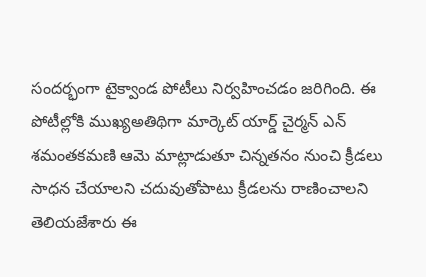సందర్భంగా టైక్వాండ పోటీలు నిర్వహించడం జరిగింది. ఈ పోటీల్లోకి ముఖ్యఅతిథిగా మార్కెట్ యార్డ్ చైర్మన్ ఎన్ శమంతకమణి ఆమె మాట్లాడుతూ చిన్నతనం నుంచి క్రీడలు సాధన చేయాలని చదువుతోపాటు క్రీడలను రాణించాలని తెలియజేశారు ఈ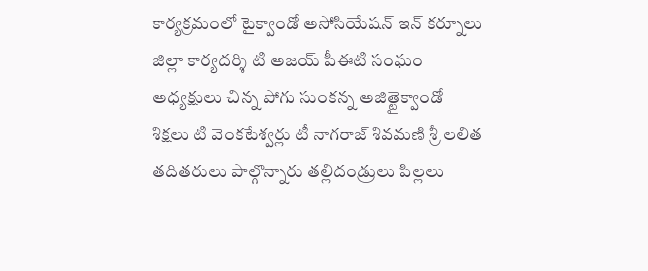కార్యక్రమంలో టైక్వాండో అసోసియేషన్ ఇన్ కర్నూలు జిల్లా కార్యదర్శి టి అజయ్ పీఈటి సంఘం అధ్యక్షులు చిన్న పోగు సుంకన్న అజిత్టైక్వాండో శిక్షలు టి వెంకటేశ్వర్లు టీ నాగరాజ్ శివమణి శ్రీ లలిత తదితరులు పాల్గొన్నారు తల్లిదండ్రులు పిల్లలు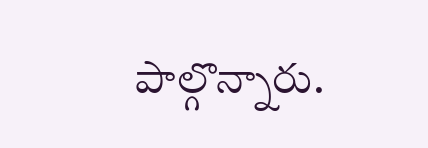పాల్గొన్నారు.